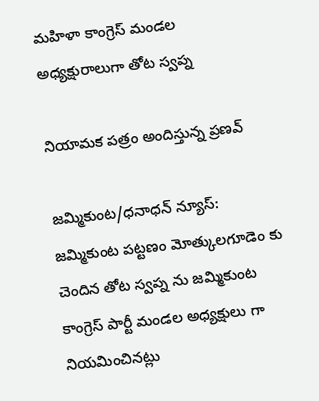మహిళా కాంగ్రెస్ మండల అధ్యక్షురాలుగా తోట స్వప్న

నియామక పత్రం అందిస్తున్న ప్రణవ్

జమ్మికుంట/ధనాధన్ న్యూస్: జమ్మికుంట పట్టణం మోత్కులగూడెం కు చెందిన తోట స్వప్న ను జమ్మికుంట కాంగ్రెస్ పార్టీ మండల అధ్యక్షులు గా నియమించినట్లు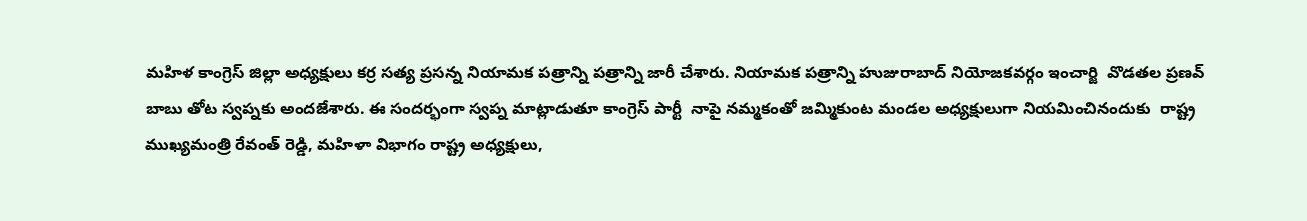మహిళ కాంగ్రెస్ జిల్లా అధ్యక్షులు కర్ర సత్య ప్రసన్న నియామక పత్రాన్ని పత్రాన్ని జారీ చేశారు. నియామక పత్రాన్ని హుజురాబాద్ నియోజకవర్గం ఇంచార్జి  వొడతల ప్రణవ్ బాబు తోట స్వప్నకు అందజేశారు. ఈ సందర్భంగా స్వప్న మాట్లాడుతూ కాంగ్రెస్ పార్టీ  నాపై నమ్మకంతో జమ్మికుంట మండల అధ్యక్షులుగా నియమించినందుకు  రాష్ట్ర ముఖ్యమంత్రి రేవంత్ రెడ్డి, మహిళా విభాగం రాష్ట్ర అధ్యక్షులు,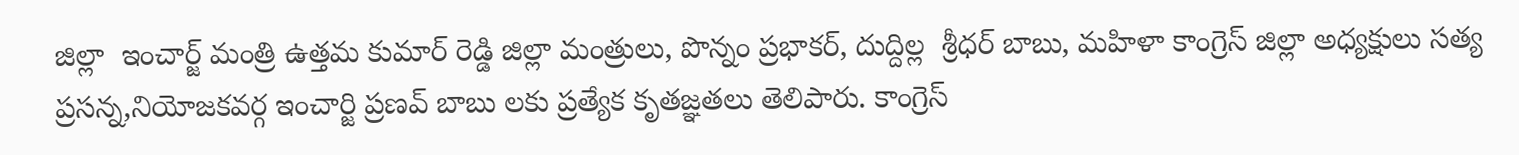జిల్లా  ఇంచార్జ్ మంత్రి ఉత్తమ కుమార్ రెడ్డి జిల్లా మంత్రులు, పొన్నం ప్రభాకర్, దుద్దిల్ల  శ్రీధర్ బాబు, మహిళా కాంగ్రెస్ జిల్లా అధ్యక్షులు సత్య ప్రసన్న,నియోజకవర్గ ఇంచార్జి ప్రణవ్ బాబు లకు ప్రత్యేక కృతజ్ఞతలు తెలిపారు. కాంగ్రెస్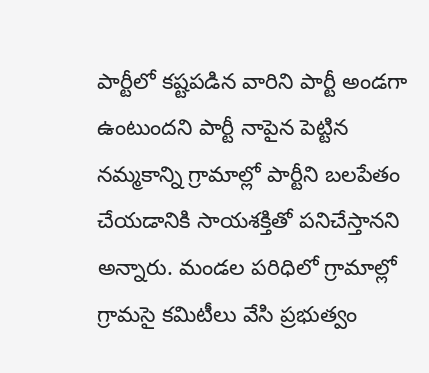పార్టీలో కష్టపడిన వారిని పార్టీ అండగా ఉంటుందని పార్టీ నాపైన పెట్టిన నమ్మకాన్ని గ్రామాల్లో పార్టీని బలపేతం చేయడానికి సాయశక్తితో పనిచేస్తానని అన్నారు. మండల పరిధిలో గ్రామాల్లో గ్రామసై కమిటీలు వేసి ప్రభుత్వం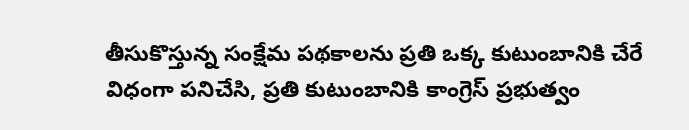తీసుకొస్తున్న సంక్షేమ పథకాలను ప్రతి ఒక్క కుటుంబానికి చేరే విధంగా పనిచేసి, ప్రతి కుటుంబానికి కాంగ్రెస్ ప్రభుత్వం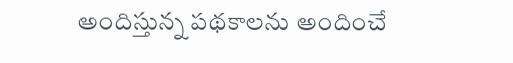అందిస్తున్న పథకాలను అందించే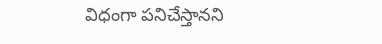విధంగా పనిచేస్తానని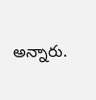అన్నారు.